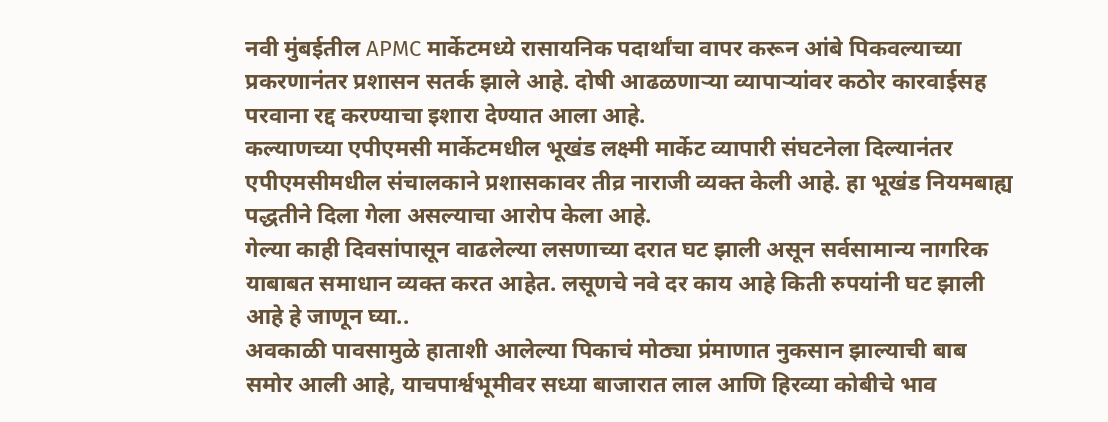नवी मुंबईतील APMC मार्केटमध्ये रासायनिक पदार्थांचा वापर करून आंबे पिकवल्याच्या प्रकरणानंतर प्रशासन सतर्क झाले आहे. दोषी आढळणाऱ्या व्यापाऱ्यांवर कठोर कारवाईसह परवाना रद्द करण्याचा इशारा देण्यात आला आहे.
कल्याणच्या एपीएमसी मार्केटमधील भूखंड लक्ष्मी मार्केट व्यापारी संघटनेला दिल्यानंतर एपीएमसीमधील संचालकाने प्रशासकावर तीव्र नाराजी व्यक्त केली आहे. हा भूखंड नियमबाह्य पद्धतीने दिला गेला असल्याचा आरोप केला आहे.
गेल्या काही दिवसांपासून वाढलेल्या लसणाच्या दरात घट झाली असून सर्वसामान्य नागरिक याबाबत समाधान व्यक्त करत आहेत. लसूणचे नवे दर काय आहे किती रुपयांनी घट झाली आहे हे जाणून घ्या..
अवकाळी पावसामुळे हाताशी आलेल्या पिकाचं मोठ्या प्रंमाणात नुकसान झाल्याची बाब समोर आली आहे, याचपार्श्वभूमीवर सध्या बाजारात लाल आणि हिरव्या कोबीचे भाव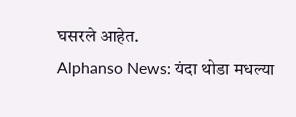घसरले आहेत.
Alphanso News: यंदा थोडा मधल्या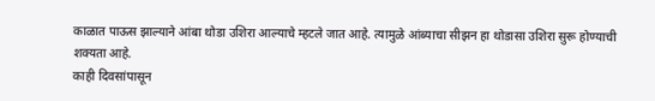काळात पाऊस झाल्याने आंबा थोडा उशिरा आल्याचे म्हटले जात आहे. त्यामुळे आंब्याचा सीझन हा थोडासा उशिरा सुरू होण्याची शक्यता आहे.
काही दिवसांपासून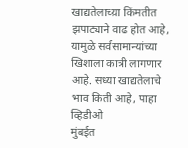खाद्यतेलाच्य़ा किंमतीत झपाट्याने वाढ होत आहे, यामुळे सर्वसामान्यांच्या खिशाला कात्री लागणार आहे. सध्या खाद्यतेलाचे भाव किती आहे, पाहा व्हिडीओ
मुंबईत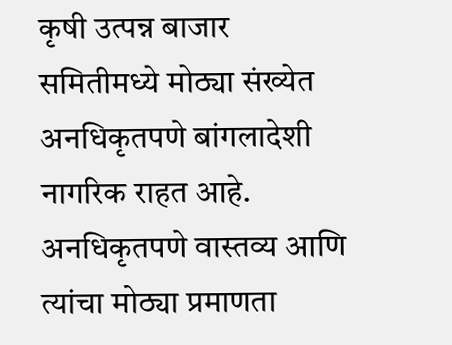कृषी उत्पन्न बाजार समितीमध्ये मोठ्या संख्येत अनधिकृतपणे बांगलादेशी नागरिक राहत आहे. अनधिकृतपणे वास्तव्य आणि त्यांचा मोठ्या प्रमाणता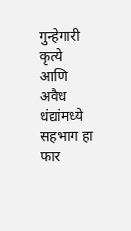गुन्हेगारी कृत्ये आणि अवैध धंद्यांमध्ये सहभाग हा फार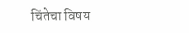चिंतेचा विषय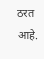ठरत आहे.